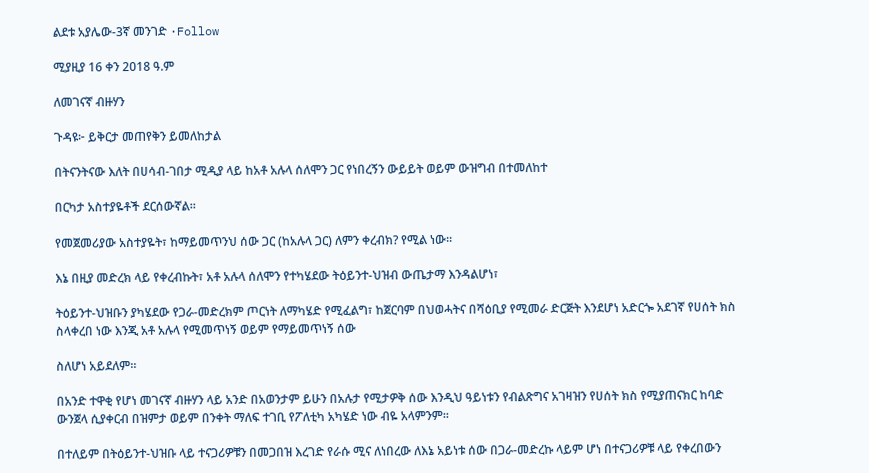ልደቱ አያሌው-3ኛ መንገድ ·Follow

ሚያዚያ 16 ቀን 2018 ዓ.ም

ለመገናኛ ብዙሃን

ጉዳዩ፦ ይቅርታ መጠየቅን ይመለከታል

በትናንትናው እለት በሀሳብ-ገበታ ሚዲያ ላይ ከአቶ አሉላ ሰለሞን ጋር የነበረኝን ውይይት ወይም ውዝግብ በተመለከተ

በርካታ አስተያዬቶች ደርሰውኛል።

የመጀመሪያው አስተያዬት፣ ከማይመጥንህ ሰው ጋር (ከአሉላ ጋር) ለምን ቀረብክ? የሚል ነው።

እኔ በዚያ መድረክ ላይ የቀረብኩት፣ አቶ አሉላ ሰለሞን የተካሄደው ትዕይንተ-ህዝብ ውጤታማ እንዳልሆነ፣

ትዕይንተ-ህዝቡን ያካሄደው የጋራ-መድረክም ጦርነት ለማካሄድ የሚፈልግ፣ ከጀርባም በህወሓትና በሻዕቢያ የሚመራ ድርጅት እንደሆነ አድርጐ አደገኛ የሀሰት ክስ ስላቀረበ ነው እንጂ አቶ አሉላ የሚመጥነኝ ወይም የማይመጥነኝ ሰው

ስለሆነ አይደለም።

በአንድ ተዋቂ የሆነ መገናኛ ብዙሃን ላይ አንድ በአወንታም ይሁን በአሉታ የሚታዎቅ ሰው እንዲህ ዓይነቱን የብልጽግና አገዛዝን የሀሰት ክስ የሚያጠናክር ከባድ ውንጀላ ሲያቀርብ በዝምታ ወይም በንቀት ማለፍ ተገቢ የፖለቲካ አካሄድ ነው ብዬ አላምንም።

በተለይም በትዕይንተ-ህዝቡ ላይ ተናጋሪዎቹን በመጋበዝ እረገድ የራሱ ሚና ለነበረው ለእኔ አይነቱ ሰው በጋራ-መድረኩ ላይም ሆነ በተናጋሪዎቹ ላይ የቀረበውን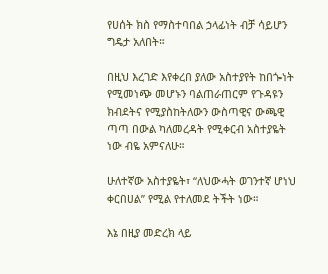የሀሰት ክስ የማስተባበል ኃላፊነት ብቻ ሳይሆን ግዴታ አለበት።

በዚህ እረገድ እየቀረበ ያለው አስተያየት ከበጐነት የሚመነጭ መሆኑን ባልጠራጠርም የጉዳዩን ክብደትና የሚያስከትለውን ውስጣዊና ውጫዊ ጣጣ በውል ካለመረዳት የሚቀርብ አስተያዬት ነው ብዬ አምናለሁ።

ሁለተኛው አስተያዬት፣ “ለህውሓት ወገንተኛ ሆነህ ቀርበሀል” የሚል የተለመደ ትችት ነው።

እኔ በዚያ መድረክ ላይ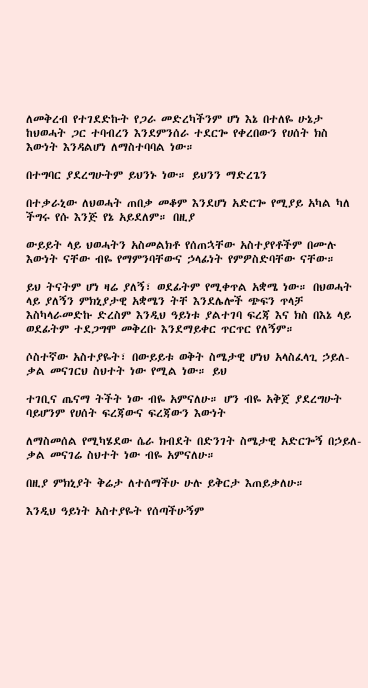ለመቅረብ የተገደድኩት የጋራ መድረካችንም ሆነ እኔ በተለዬ ሁኔታ ከህወሓት ጋር ተባብረን እንደምንሰራ ተደርጐ የቀረበውን የሀሰት ክስ እውነት እንዳልሆነ ለማስተባባል ነው።

በተግባር ያደረግሁትም ይህንኑ ነው። ይህንን ማድረጌን

በተቃራኒው ለህወሓት ጠበቃ መቆም እንደሆነ አድርጐ የሚያይ አካል ካለ ችግሩ የሱ እንጅ የኔ አይደለም። በዚያ

ውይይት ላይ ህወሓትን አስመልክቶ የሰጠኋቸው አስተያየቶችም በሙሉ እውነት ናቸው ብዬ የማምንባቸውና ኃላፊነት የምዎስድባቸው ናቸው።

ይህ ትናትም ሆነ ዛሬ ያለኝ፣ ወደፊትም የሚቀጥል አቋሜ ነው። በህወሓት ላይ ያለኝን ምክኒያታዊ አቋሜን ትቸ እንደሌሎች ጭፍን ጥላቻ እስካላራመድኩ ድረስም እንዲህ ዓይነቱ ያልተገባ ፍረጃ እና ክስ በእኔ ላይ ወደፊትም ተደጋግሞ መቅረቡ እንደማይቀር ጥርጥር የለኝም።

ሶስተኛው አስተያዬት፣ በውይይቱ ወቅት ስሜታዊ ሆነህ አላስፈላጊ ኃይለ-ቃል መናገርህ ስህተት ነው የሚል ነው። ይህ

ተገቢና ጤናማ ትችት ነው ብዬ አምናለሁ። ሆን ብዬ አቅጀ ያደረግሁት ባይሆንም የሀሰት ፍረጃውና ፍረጃውን እውነት

ለማስመሰል የሚካሄደው ሴራ ክብደት በድንገት ስሜታዊ አድርጐኝ በኃይለ-ቃል መናገሬ ስህተት ነው ብዬ አምናለሁ።

በዚያ ምክኒያት ቅሬታ ለተሰማችሁ ሁሉ ይቅርታ እጠይቃለሁ።

እንዲህ ዓይነት አስተያዬት የሰጣችሁኝም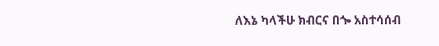ለእኔ ካላችሁ ክብርና በጐ አስተሳሰብ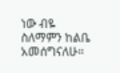ነው ብዬ ስለማምን ከልቤ አመሰግናለሁ።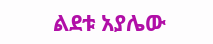ልደቱ አያሌው